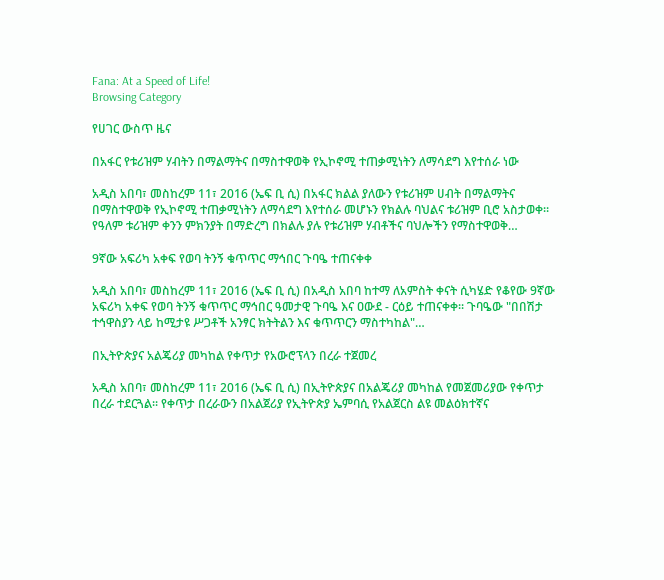Fana: At a Speed of Life!
Browsing Category

የሀገር ውስጥ ዜና

በአፋር የቱሪዝም ሃብትን በማልማትና በማስተዋወቅ የኢኮኖሚ ተጠቃሚነትን ለማሳደግ እየተሰራ ነው

አዲስ አበባ፣ መስከረም 11፣ 2016 (ኤፍ ቢ ሲ) በአፋር ክልል ያለውን የቱሪዝም ሀብት በማልማትና በማስተዋወቅ የኢኮኖሚ ተጠቃሚነትን ለማሳደግ እየተሰራ መሆኑን የክልሉ ባህልና ቱሪዝም ቢሮ አስታወቀ። የዓለም ቱሪዝም ቀንን ምክንያት በማድረግ በክልሉ ያሉ የቱሪዝም ሃብቶችና ባህሎችን የማስተዋወቅ…

9ኛው አፍሪካ አቀፍ የወባ ትንኝ ቁጥጥር ማኅበር ጉባዔ ተጠናቀቀ

አዲስ አበባ፣ መስከረም 11፣ 2016 (ኤፍ ቢ ሲ) በአዲስ አበባ ከተማ ለአምስት ቀናት ሲካሄድ የቆየው 9ኛው አፍሪካ አቀፍ የወባ ትንኝ ቁጥጥር ማኅበር ዓመታዊ ጉባዔ እና ዐውደ - ርዕይ ተጠናቀቀ፡፡ ጉባዔው "በበሽታ ተኅዋስያን ላይ ከሚታዩ ሥጋቶች አንፃር ክትትልን እና ቁጥጥርን ማስተካከል"…

በኢትዮጵያና አልጄሪያ መካከል የቀጥታ የአውሮፕላን በረራ ተጀመረ

አዲስ አበባ፣ መስከረም 11፣ 2016 (ኤፍ ቢ ሲ) በኢትዮጵያና በአልጄሪያ መካከል የመጀመሪያው የቀጥታ በረራ ተደርጓል፡፡ የቀጥታ በረራውን በአልጀሪያ የኢትዮጵያ ኤምባሲ የአልጀርስ ልዩ መልዕክተኛና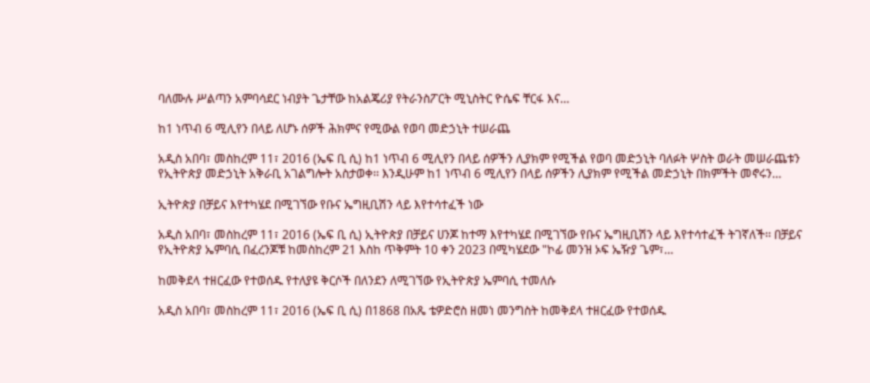ባለሙሉ ሥልጣን አምባሳደር ነብያት ጌታቸው ከአልጄሪያ የትራንስፖርት ሚኒስትር ዮሴፍ ቸርፋ እና…

ከ1 ነጥብ 6 ሚሊየን በላይ ለሆኑ ሰዎች ሕክምና የሚውል የወባ መድኃኒት ተሠራጨ

አዲስ አበባ፣ መስከረም 11፣ 2016 (ኤፍ ቢ ሲ) ከ1 ነጥብ 6 ሚሊየን በላይ ሰዎችን ሊያክም የሚችል የወባ መድኃኒት ባለፉት ሦስት ወራት መሠራጨቱን የኢትዮጵያ መድኃኒት አቅራቢ አገልግሎት አስታወቀ፡፡ እንዲሁም ከ1 ነጥብ 6 ሚሊየን በላይ ሰዎችን ሊያክም የሚችል መድኃኒት በክምችት መኖሩን…

ኢትዮጵያ በቻይና እየተካሄደ በሚገኘው የቡና ኤግዚቢሽን ላይ እየተሳተፈች ነው

አዲስ አበባ፣ መስከረም 11፣ 2016 (ኤፍ ቢ ሲ) ኢትዮጵያ በቻይና ሀንጆ ከተማ እየተካሄደ በሚገኘው የቡና ኤግዚቢሽን ላይ እየተሳተፈች ትገኛለች፡፡ በቻይና የኢትዮጵያ ኤምባሲ በፈረንጆቹ ከመስከረም 21 እስከ ጥቅምት 10 ቀን 2023 በሚካሄደው "ኮፊ መንዝ ኦፍ ኤዥያ ጌም፣…

ከመቅደላ ተዘርፈው የተወሰዱ የተለያዩ ቅርሶች በለንደን ለሚገኘው የኢትዮጵያ ኤምባሲ ተመለሱ

አዲስ አበባ፣ መስከረም 11፣ 2016 (ኤፍ ቢ ሲ) በ1868 በአጼ ቴዎድሮስ ዘመነ መንግስት ከመቅደላ ተዘርፈው የተወሰዱ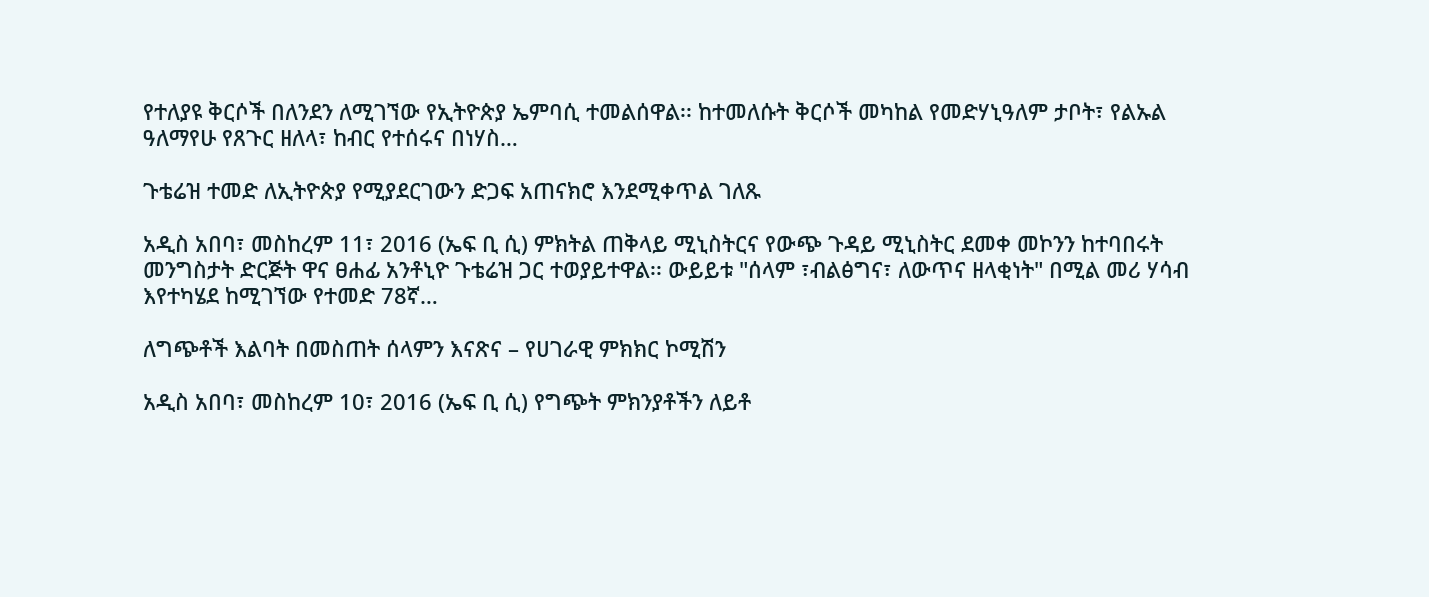የተለያዩ ቅርሶች በለንደን ለሚገኘው የኢትዮጵያ ኤምባሲ ተመልሰዋል፡፡ ከተመለሱት ቅርሶች መካከል የመድሃኒዓለም ታቦት፣ የልኡል ዓለማየሁ የጸጉር ዘለላ፣ ከብር የተሰሩና በነሃስ…

ጉቴሬዝ ተመድ ለኢትዮጵያ የሚያደርገውን ድጋፍ አጠናክሮ እንደሚቀጥል ገለጹ

አዲስ አበባ፣ መስከረም 11፣ 2016 (ኤፍ ቢ ሲ) ምክትል ጠቅላይ ሚኒስትርና የውጭ ጉዳይ ሚኒስትር ደመቀ መኮንን ከተባበሩት መንግስታት ድርጅት ዋና ፀሐፊ አንቶኒዮ ጉቴሬዝ ጋር ተወያይተዋል፡፡ ውይይቱ "ሰላም ፣ብልፅግና፣ ለውጥና ዘላቂነት" በሚል መሪ ሃሳብ እየተካሄደ ከሚገኘው የተመድ 78ኛ…

ለግጭቶች እልባት በመስጠት ሰላምን እናጽና – የሀገራዊ ምክክር ኮሚሽን

አዲስ አበባ፣ መስከረም 10፣ 2016 (ኤፍ ቢ ሲ) የግጭት ምክንያቶችን ለይቶ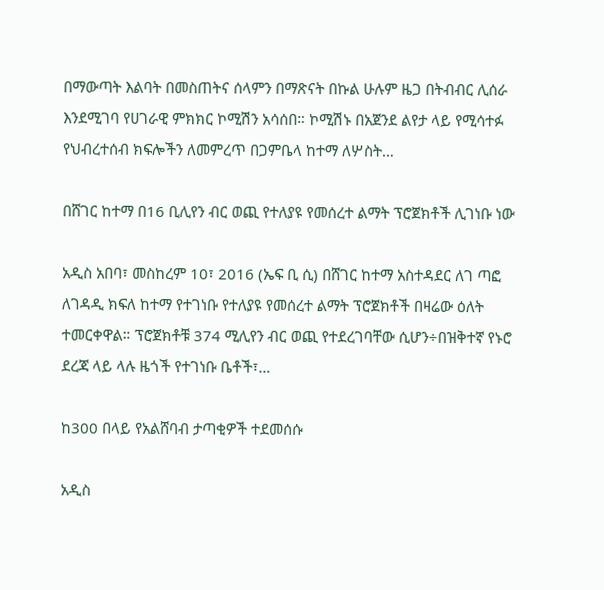በማውጣት እልባት በመስጠትና ሰላምን በማጽናት በኩል ሁሉም ዜጋ በትብብር ሊሰራ እንደሚገባ የሀገራዊ ምክክር ኮሚሽን አሳሰበ። ኮሚሽኑ በአጀንደ ልየታ ላይ የሚሳተፉ የህብረተሰብ ክፍሎችን ለመምረጥ በጋምቤላ ከተማ ለሦስት…

በሸገር ከተማ በ16 ቢሊየን ብር ወጪ የተለያዩ የመሰረተ ልማት ፕሮጀክቶች ሊገነቡ ነው

አዲስ አበባ፣ መስከረም 10፣ 2016 (ኤፍ ቢ ሲ) በሸገር ከተማ አስተዳደር ለገ ጣፎ ለገዳዲ ክፍለ ከተማ የተገነቡ የተለያዩ የመሰረተ ልማት ፕሮጀክቶች በዛሬው ዕለት ተመርቀዋል። ፕሮጀክቶቹ 374 ሚሊየን ብር ወጪ የተደረገባቸው ሲሆን÷በዝቅተኛ የኑሮ ደረጃ ላይ ላሉ ዜጎች የተገነቡ ቤቶች፣…

ከ300 በላይ የአልሸባብ ታጣቂዎች ተደመሰሱ

አዲስ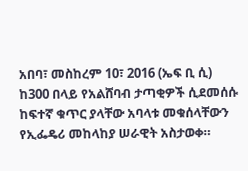አበባ፣ መስከረም 10፣ 2016 (ኤፍ ቢ ሲ) ከ300 በላይ የአልሸባብ ታጣቂዎች ሲደመሰሱ ከፍተኛ ቁጥር ያላቸው አባላቱ መቁሰላቸውን የኢፌዴሪ መከላከያ ሠራዊት አስታወቀ።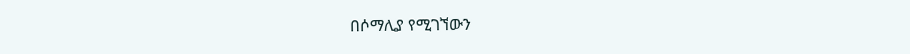በሶማሊያ የሚገኘውን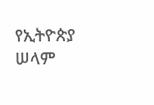የኢትዮጵያ ሠላም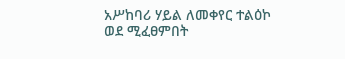አሥከባሪ ሃይል ለመቀየር ተልዕኮ ወደ ሚፈፀምበት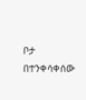ቦታ በተንቀሳቀሰው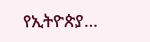የኢትዮጵያ…